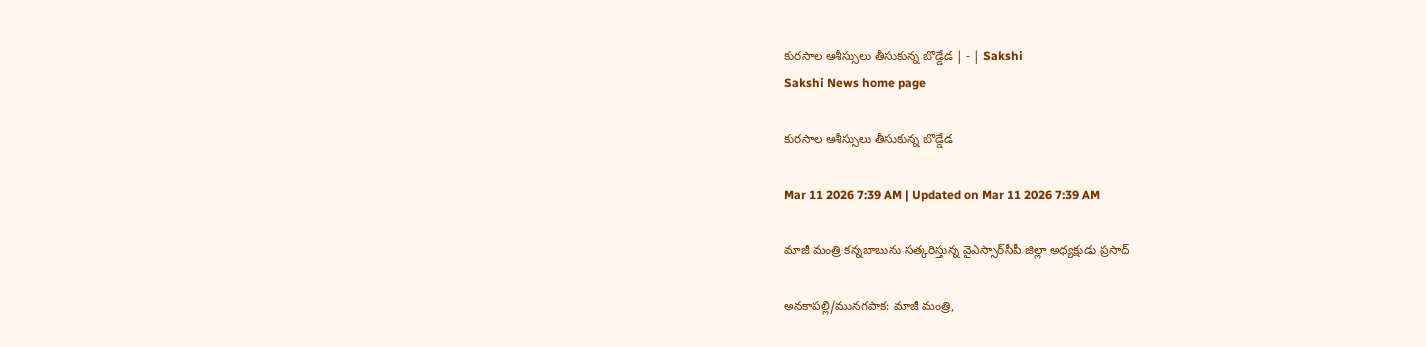కురసాల ఆశీస్సులు తీసుకున్న బొడ్డేడ | - | Sakshi
Sakshi News home page

కురసాల ఆశీస్సులు తీసుకున్న బొడ్డేడ

Mar 11 2026 7:39 AM | Updated on Mar 11 2026 7:39 AM

మాజీ మంత్రి కన్నబాబును సత్కరిస్తున్న వైఎస్సార్‌సీపీ జిల్లా అధ్యక్షుడు ప్రసాద్‌

అనకాపల్లి/మునగపాక: మాజీ మంత్రి,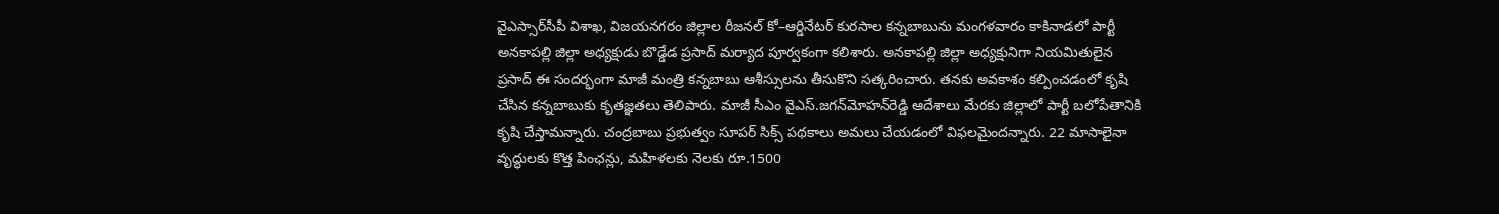వైఎస్సార్‌సీపీ విశాఖ, విజయనగరం జిల్లాల రీజనల్‌ కో–ఆర్డినేటర్‌ కురసాల కన్నబాబును మంగళవారం కాకినాడలో పార్టీ అనకాపల్లి జిల్లా అధ్యక్షుడు బొడ్డేడ ప్రసాద్‌ మర్యాద పూర్వకంగా కలిశారు. అనకాపల్లి జిల్లా అధ్యక్షునిగా నియమితులైన ప్రసాద్‌ ఈ సందర్భంగా మాజీ మంత్రి కన్నబాబు ఆశీస్సులను తీసుకొని సత్కరించారు. తనకు అవకాశం కల్పించడంలో కృషి చేసిన కన్నబాబుకు కృతజ్ఞతలు తెలిపారు. మాజీ సీఎం వైఎస్‌.జగన్‌మోహన్‌రెడ్డి ఆదేశాలు మేరకు జిల్లాలో పార్టీ బలోపేతానికి కృషి చేస్తామన్నారు. చంద్రబాబు ప్రభుత్వం సూపర్‌ సిక్స్‌ పథకాలు అమలు చేయడంలో విఫలమైందన్నారు. 22 మాసాలైనా వృద్ధులకు కొత్త పింఛన్లు, మహిళలకు నెలకు రూ.1500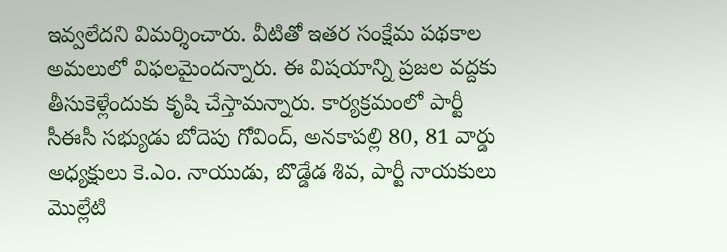ఇవ్వలేదని విమర్శించారు. వీటితో ఇతర సంక్షేమ పథకాల అమలులో విఫలమైందన్నారు. ఈ విషయాన్ని ప్రజల వద్దకు తీసుకెళ్లేందుకు కృషి చేస్తామన్నారు. కార్యక్రమంలో పార్టీ సీఈసీ సభ్యుడు బోదెపు గోవింద్‌, అనకాపల్లి 80, 81 వార్డు అధ్యక్షులు కె.ఎం. నాయుడు, బొడ్డేడ శివ, పార్టీ నాయకులు మొల్లేటి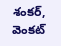శంకర్‌, వెంకట్‌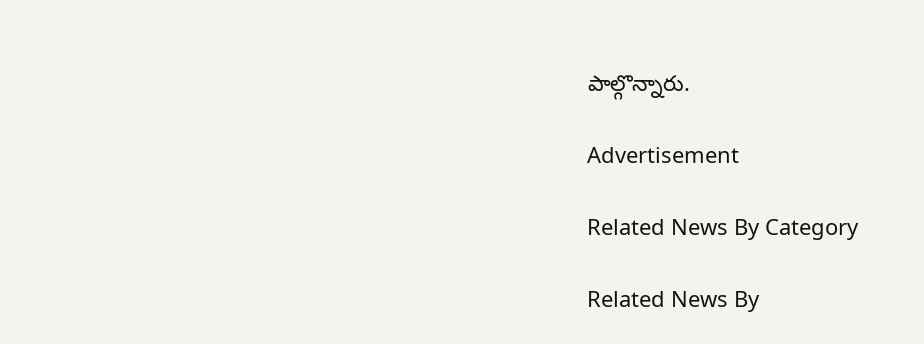పాల్గొన్నారు.

Advertisement

Related News By Category

Related News By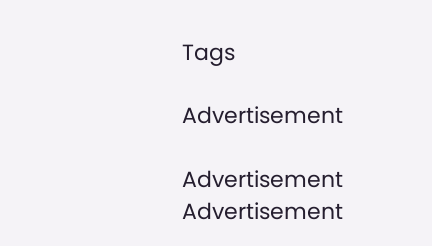Tags

Advertisement

Advertisement
Advertisement